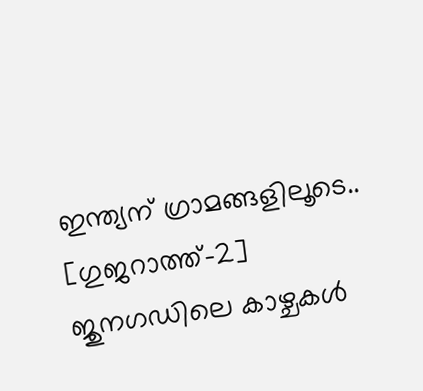ഇന്ത്യന് ഗ്രാമങ്ങളിലൂടെ.. [ഗുജറാത്ത്-2]
ജുനഗഡിലെ കാഴ്ചകൾ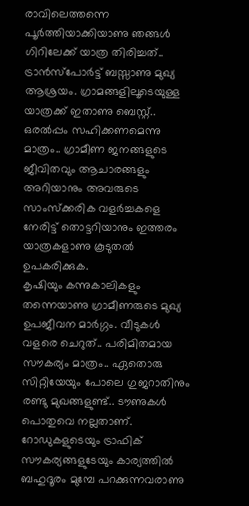രാവിലെത്തന്നെ പൂർത്തിയാക്കിയാണു ഞങ്ങൾ ഗിറിലേക്ക് യാത്ര തിരിച്ചത്.. ട്രാൻസ്പോർട്ട് ബസ്സാണു മുഖ്യ ആശ്രയം. ഗ്രാമങ്ങളിലൂടെയുള്ള യാത്രക്ക് ഇതാണു ബെസ്റ്റ്.. ഒരൽപ്പം സഹിക്കണമെന്നു മാത്രം.. ഗ്രാമീണ ജനങ്ങളുടെ ജീവിതവും ആചാരങ്ങളും അറിയാനും അവരുടെ സാംസ്ക്കരിക വളർച്ചകളെ നേരിട്ട് തൊട്ടറിയാനും ഇത്തരം യാത്രകളാണു കൂടുതൽ ഉപകരിക്കുക.
കൃഷിയും കന്നുകാലികളും തന്നെയാണു ഗ്രാമീണരുടെ മുഖ്യ ഉപജീവന മാർഗ്ഗം. വീടുകൾ വളരെ ചെറുത്.. പരിമിതമായ സൗകര്യം മാത്രം.. ഏതൊരു സിറ്റിയേയും പോലെ ഗുജറാതിനും രണ്ടു മുഖങ്ങളുണ്ട്.. ടൗണുകൾ പൊതുവെ നല്ലതാണ്. റോഡുകളുടെയും ട്രാഫിക് സൗകര്യങ്ങളുടേയും കാര്യത്തിൽ ബഹുദൂരം മുമ്പേ പറക്കുന്നവരാണു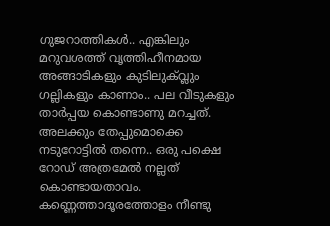ഗുജറാത്തികൾ.. എങ്കിലും മറുവശത്ത് വൃത്തിഹീനമായ അങ്ങാടികളും കുടിലുക്വ്ലും ഗല്ലികളും കാണാം.. പല വീടുകളും താർപ്പയ കൊണ്ടാണു മറച്ചത്. അലക്കും തേപ്പുമൊക്കെ നടുറോട്ടിൽ തന്നെ.. ഒരു പക്ഷെ റോഡ് അത്രമേൽ നല്ലത് കൊണ്ടായതാവം.
കണ്ണെത്താദൂരത്തോളം നീണ്ടു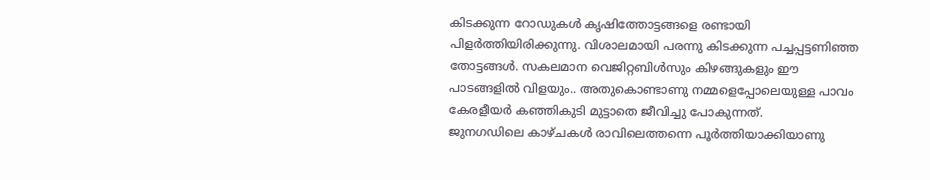കിടക്കുന്ന റോഡുകൾ കൃഷിത്തോട്ടങ്ങളെ രണ്ടായി പിളർത്തിയിരിക്കുന്നു. വിശാലമായി പരന്നു കിടക്കുന്ന പച്ചപ്പട്ടണിഞ്ഞ തോട്ടങ്ങൾ. സകലമാന വെജിറ്റബിൾസും കിഴങ്ങുകളും ഈ പാടങ്ങളിൽ വിളയും.. അതുകൊണ്ടാണു നമ്മളെപ്പോലെയുള്ള പാവം കേരളീയർ കഞ്ഞികുടി മുട്ടാതെ ജീവിച്ചു പോകുന്നത്.
ജുനഗഡിലെ കാഴ്ചകൾ രാവിലെത്തന്നെ പൂർത്തിയാക്കിയാണു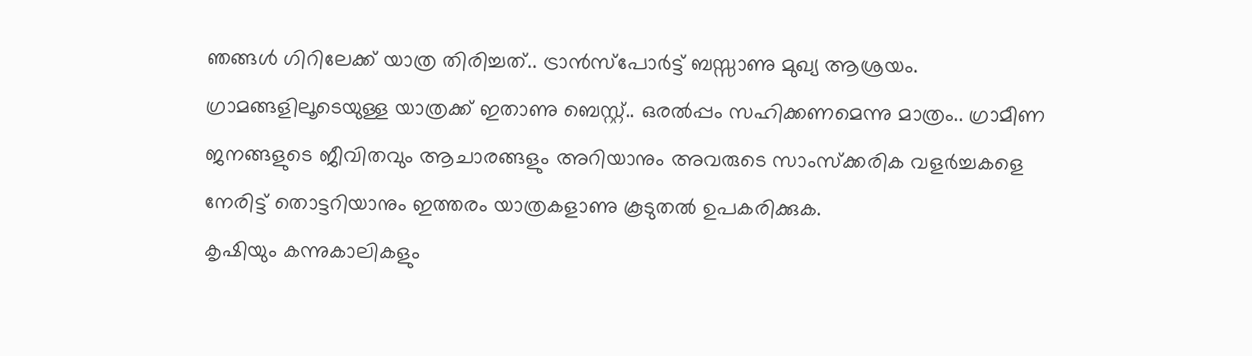ഞങ്ങൾ ഗിറിലേക്ക് യാത്ര തിരിച്ചത്.. ട്രാൻസ്പോർട്ട് ബസ്സാണു മുഖ്യ ആശ്രയം. ഗ്രാമങ്ങളിലൂടെയുള്ള യാത്രക്ക് ഇതാണു ബെസ്റ്റ്.. ഒരൽപ്പം സഹിക്കണമെന്നു മാത്രം.. ഗ്രാമീണ ജനങ്ങളുടെ ജീവിതവും ആചാരങ്ങളും അറിയാനും അവരുടെ സാംസ്ക്കരിക വളർച്ചകളെ നേരിട്ട് തൊട്ടറിയാനും ഇത്തരം യാത്രകളാണു കൂടുതൽ ഉപകരിക്കുക.
കൃഷിയും കന്നുകാലികളും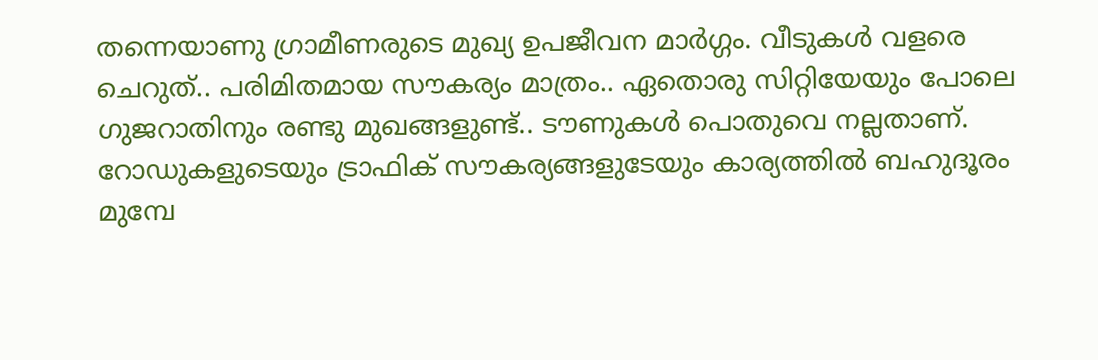തന്നെയാണു ഗ്രാമീണരുടെ മുഖ്യ ഉപജീവന മാർഗ്ഗം. വീടുകൾ വളരെ ചെറുത്.. പരിമിതമായ സൗകര്യം മാത്രം.. ഏതൊരു സിറ്റിയേയും പോലെ ഗുജറാതിനും രണ്ടു മുഖങ്ങളുണ്ട്.. ടൗണുകൾ പൊതുവെ നല്ലതാണ്. റോഡുകളുടെയും ട്രാഫിക് സൗകര്യങ്ങളുടേയും കാര്യത്തിൽ ബഹുദൂരം മുമ്പേ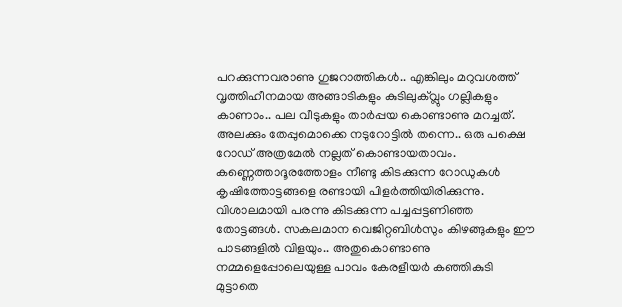പറക്കുന്നവരാണു ഗുജറാത്തികൾ.. എങ്കിലും മറുവശത്ത് വൃത്തിഹീനമായ അങ്ങാടികളും കുടിലുക്വ്ലും ഗല്ലികളും കാണാം.. പല വീടുകളും താർപ്പയ കൊണ്ടാണു മറച്ചത്. അലക്കും തേപ്പുമൊക്കെ നടുറോട്ടിൽ തന്നെ.. ഒരു പക്ഷെ റോഡ് അത്രമേൽ നല്ലത് കൊണ്ടായതാവം.
കണ്ണെത്താദൂരത്തോളം നീണ്ടു കിടക്കുന്ന റോഡുകൾ കൃഷിത്തോട്ടങ്ങളെ രണ്ടായി പിളർത്തിയിരിക്കുന്നു. വിശാലമായി പരന്നു കിടക്കുന്ന പച്ചപ്പട്ടണിഞ്ഞ തോട്ടങ്ങൾ. സകലമാന വെജിറ്റബിൾസും കിഴങ്ങുകളും ഈ പാടങ്ങളിൽ വിളയും.. അതുകൊണ്ടാണു നമ്മളെപ്പോലെയുള്ള പാവം കേരളീയർ കഞ്ഞികുടി മുട്ടാതെ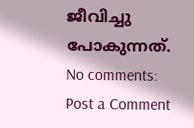ജീവിച്ചു പോകുന്നത്.
No comments:
Post a Comment